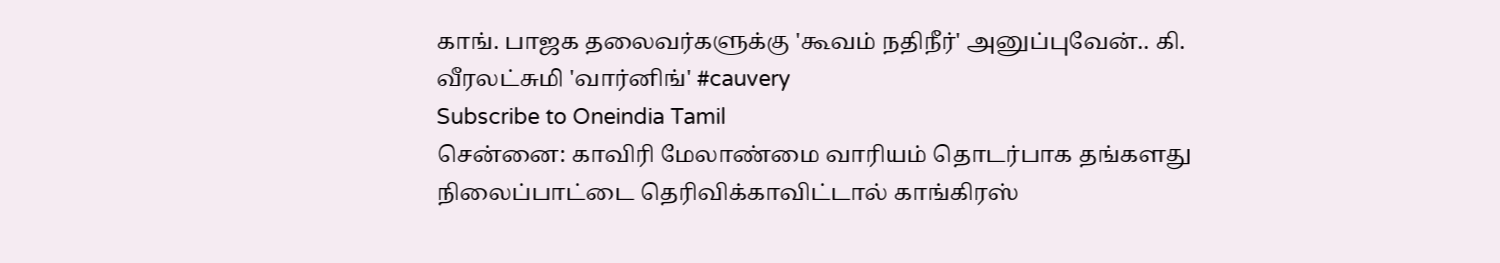காங். பாஜக தலைவர்களுக்கு 'கூவம் நதிநீர்' அனுப்புவேன்.. கி. வீரலட்சுமி 'வார்னிங்' #cauvery
Subscribe to Oneindia Tamil
சென்னை: காவிரி மேலாண்மை வாரியம் தொடர்பாக தங்களது நிலைப்பாட்டை தெரிவிக்காவிட்டால் காங்கிரஸ்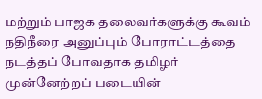மற்றும் பாஜக தலைவர்களுக்கு கூவம் நதிநீரை அனுப்பும் போராட்டத்தை நடத்தப் போவதாக தமிழர் முன்னேற்றப் படையின்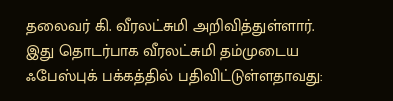தலைவர் கி. வீரலட்சுமி அறிவித்துள்ளார்.
இது தொடர்பாக வீரலட்சுமி தம்முடைய ஃபேஸ்புக் பக்கத்தில் பதிவிட்டுள்ளதாவது: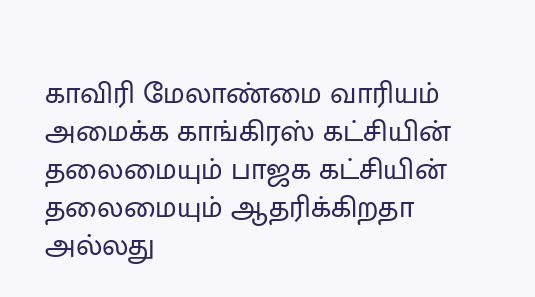காவிரி மேலாண்மை வாரியம் அமைக்க காங்கிரஸ் கட்சியின் தலைமையும் பாஜக கட்சியின் தலைமையும் ஆதரிக்கிறதா அல்லது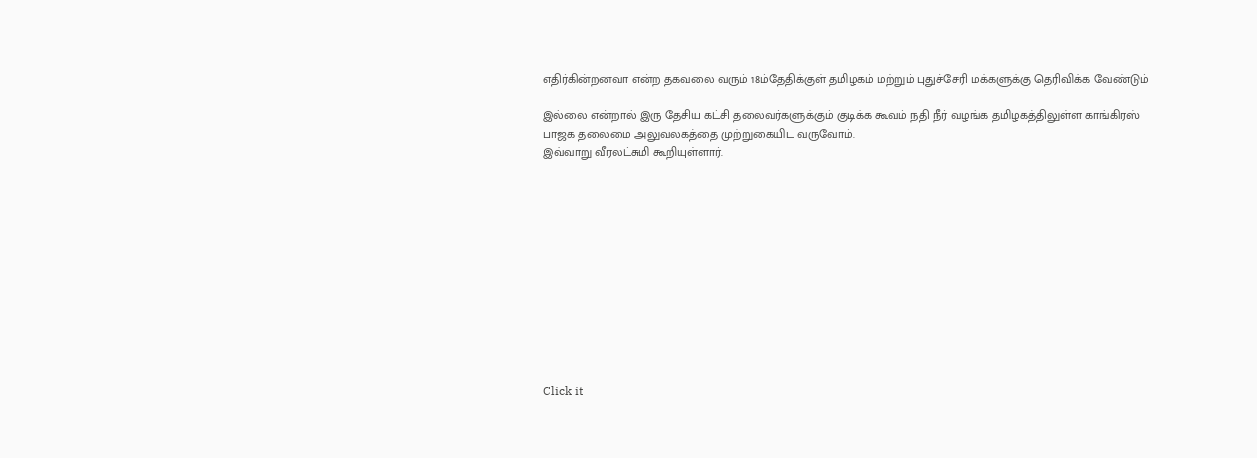எதிர்கின்றனவா என்ற தகவலை வரும் 18ம்தேதிக்குள் தமிழகம் மற்றும் புதுச்சேரி மக்களுக்கு தெரிவிக்க வேண்டும்

இல்லை என்றால் இரு தேசிய கட்சி தலைவர்களுக்கும் குடிக்க கூவம் நதி நீர் வழங்க தமிழகத்திலுள்ள காங்கிரஸ் பாஜக தலைமை அலுவலகத்தை முற்றுகையிட வருவோம்.
இவ்வாறு வீரலட்சுமி கூறியுள்ளார்.












Click it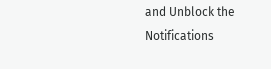and Unblock the Notifications